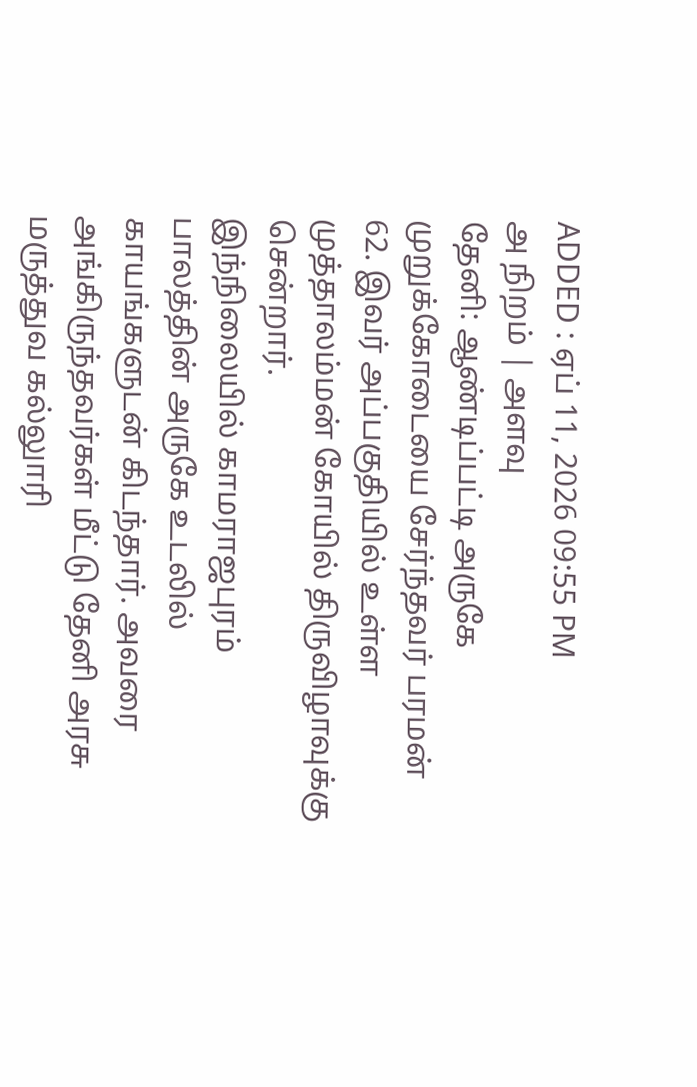ADDED : ஏப் 11, 2026 09:55 PM
அ நிறம் | அளவு
தேனி: ஆண்டிப்பட்டி அருகே முறுக்கோடையை சேர்ந்தவர் பரமன் 62. இவர் அப்பகுதியில் உள்ள முத்தாலம்மன் கோயில் திருவிழாவுக்கு சென்றார்.
இந்நிலையில் காமராஜபுரம் பாலத்தின் அருகே உடலில் காயங்களுடன் கிடந்தார். அவரை அங்கிருந்தவர்கள் மீட்டு தேனி அரசு மருத்துவ கல்லுாரி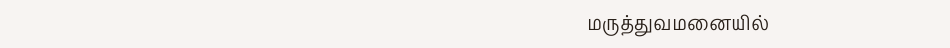மருத்துவமனையில்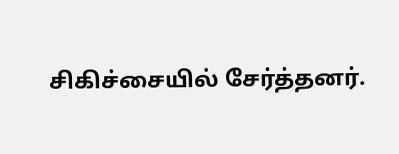சிகிச்சையில் சேர்த்தனர்.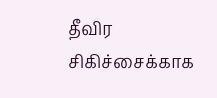தீவிர சிகிச்சைக்காக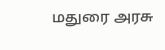மதுரை அரசு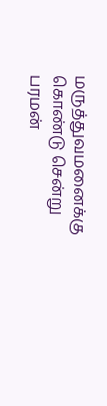மருத்துவமனைக்கு கொண்டு சென்று பரமன்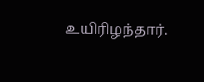உயிரிழந்தார்.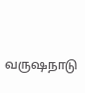வருஷநாடு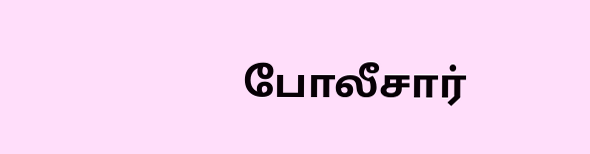போலீசார்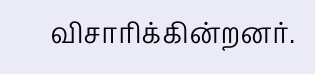விசாரிக்கின்றனர்.